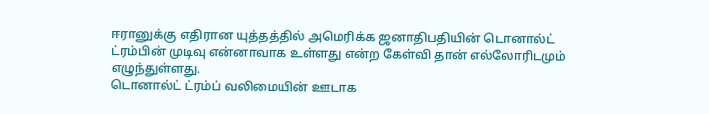ஈரானுக்கு எதிரான யுத்தத்தில் அமெரிக்க ஜனாதிபதியின் டொனால்ட் ட்ரம்பின் முடிவு என்னாவாக உள்ளது என்ற கேள்வி தான் எல்லோரிடமும் எழுந்துள்ளது.
டொனால்ட் ட்ரம்ப் வலிமையின் ஊடாக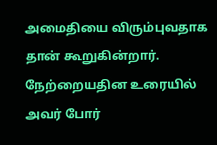அமைதியை விரும்புவதாக தான் கூறுகின்றார்.
நேற்றையதின உரையில் அவர் போர்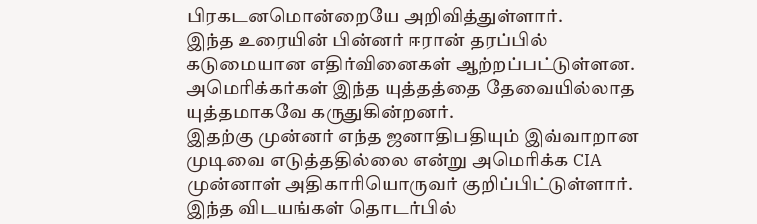பிரகடனமொன்றையே அறிவித்துள்ளார்.
இந்த உரையின் பின்னர் ஈரான் தரப்பில் கடுமையான எதிர்வினைகள் ஆற்றப்பட்டுள்ளன.
அமெரிக்கர்கள் இந்த யுத்தத்தை தேவையில்லாத யுத்தமாகவே கருதுகின்றனர்.
இதற்கு முன்னர் எந்த ஜனாதிபதியும் இவ்வாறான முடிவை எடுத்ததில்லை என்று அமெரிக்க CIA முன்னாள் அதிகாரியொருவர் குறிப்பிட்டுள்ளார்.
இந்த விடயங்கள் தொடர்பில்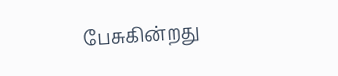பேசுகின்றது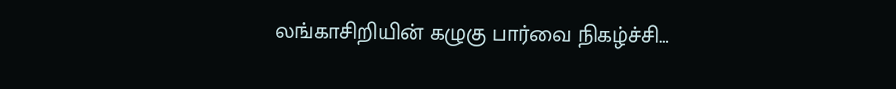லங்காசிறியின் கழுகு பார்வை நிகழ்ச்சி…